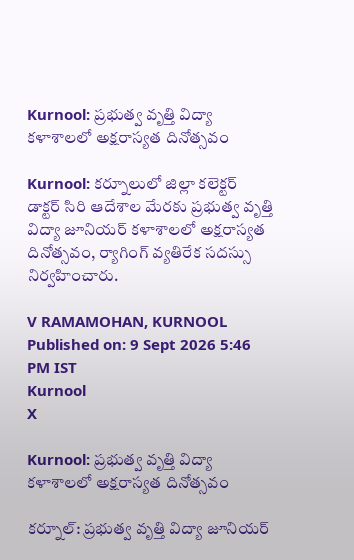Kurnool: ప్రభుత్వ వృత్తి విద్యా కళాశాలలో అక్షరాస్యత దినోత్సవం

Kurnool: కర్నూలులో జిల్లా కలెక్టర్ డాక్టర్ సిరి ఆదేశాల మేరకు ప్రభుత్వ వృత్తి విద్యా జూనియర్ కళాశాలలో అక్షరాస్యత దినోత్సవం, ర్యాగింగ్ వ్యతిరేక సదస్సు నిర్వహించారు.

V RAMAMOHAN, KURNOOL
Published on: 9 Sept 2026 5:46 PM IST
Kurnool
X

Kurnool: ప్రభుత్వ వృత్తి విద్యా కళాశాలలో అక్షరాస్యత దినోత్సవం

కర్నూల్: ప్రభుత్వ వృత్తి విద్యా జూనియర్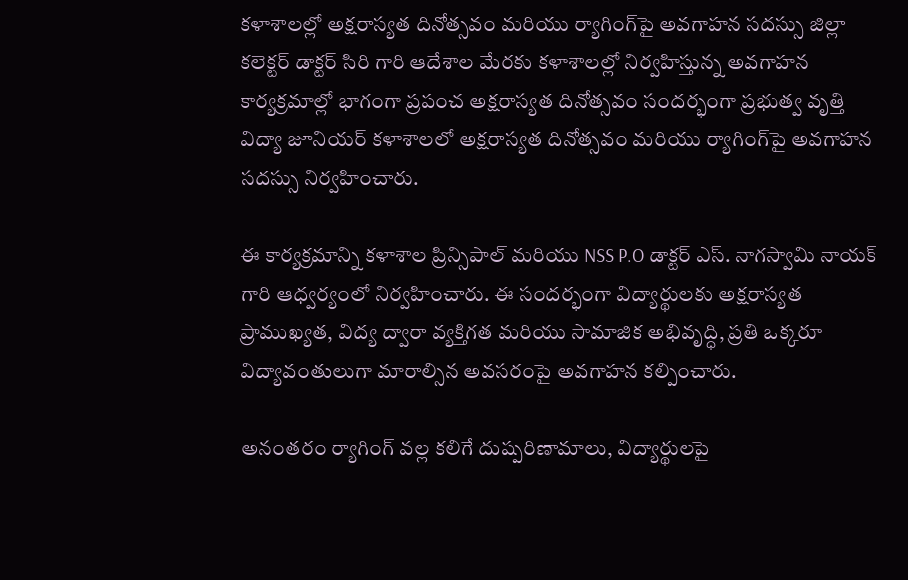కళాశాలల్లో అక్షరాస్యత దినోత్సవం మరియు ర్యాగింగ్‌పై అవగాహన సదస్సు జిల్లా కలెక్టర్ డాక్టర్ సిరి గారి ఆదేశాల మేరకు కళాశాలల్లో నిర్వహిస్తున్న అవగాహన కార్యక్రమాల్లో భాగంగా ప్రపంచ అక్షరాస్యత దినోత్సవం సందర్భంగా ప్రభుత్వ వృత్తి విద్యా జూనియర్ కళాశాలలో అక్షరాస్యత దినోత్సవం మరియు ర్యాగింగ్‌పై అవగాహన సదస్సు నిర్వహించారు.

ఈ కార్యక్రమాన్ని కళాశాల ప్రిన్సిపాల్ మరియు NSS P.O డాక్టర్ ఎస్. నాగస్వామి నాయక్ గారి ఆధ్వర్యంలో నిర్వహించారు. ఈ సందర్భంగా విద్యార్థులకు అక్షరాస్యత ప్రాముఖ్యత, విద్య ద్వారా వ్యక్తిగత మరియు సామాజిక అభివృద్ధి, ప్రతి ఒక్కరూ విద్యావంతులుగా మారాల్సిన అవసరంపై అవగాహన కల్పించారు.

అనంతరం ర్యాగింగ్ వల్ల కలిగే దుష్పరిణామాలు, విద్యార్థులపై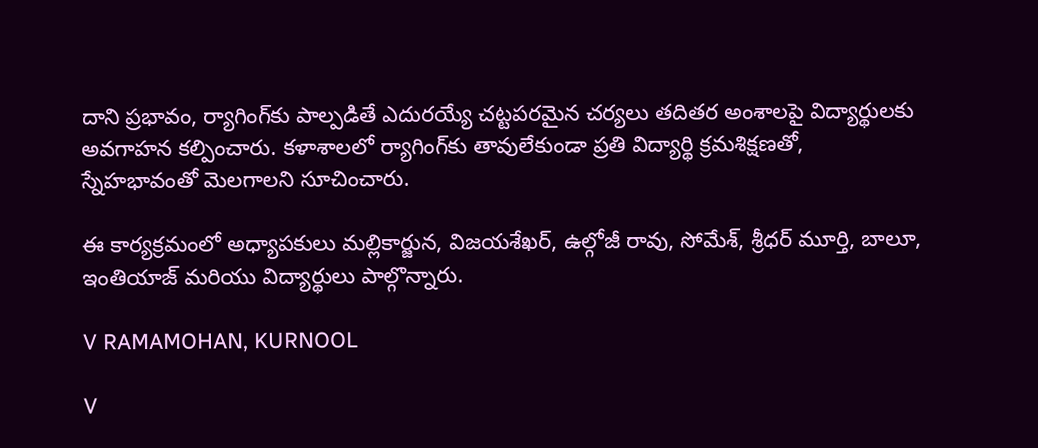దాని ప్రభావం, ర్యాగింగ్‌కు పాల్పడితే ఎదురయ్యే చట్టపరమైన చర్యలు తదితర అంశాలపై విద్యార్థులకు అవగాహన కల్పించారు. కళాశాలలో ర్యాగింగ్‌కు తావులేకుండా ప్రతి విద్యార్థి క్రమశిక్షణతో, స్నేహభావంతో మెలగాలని సూచించారు.

ఈ కార్యక్రమంలో అధ్యాపకులు మల్లికార్జున, విజయశేఖర్, ఉల్గోజీ రావు, సోమేశ్, శ్రీధర్ మూర్తి, బాలూ, ఇంతియాజ్ మరియు విద్యార్థులు పాల్గొన్నారు.

V RAMAMOHAN, KURNOOL

V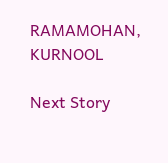RAMAMOHAN, KURNOOL

Next Story